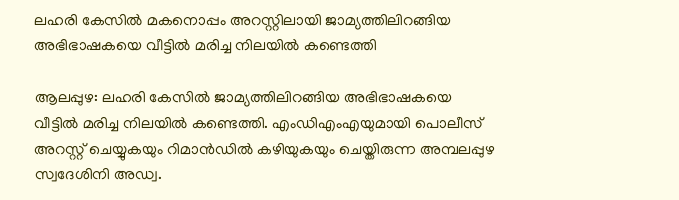ലഹരി കേസില്‍ മകനൊപ്പം അറസ്റ്റിലായി ജാമ്യത്തിലിറങ്ങിയ അഭിഭാഷകയെ വീട്ടില്‍ മരിച്ച നിലയില്‍ കണ്ടെത്തി

ആലപ്പുഴ: ലഹരി കേസില്‍ ജാമ്യത്തിലിറങ്ങിയ അഭിഭാഷകയെ വീട്ടില്‍ മരിച്ച നിലയില്‍ കണ്ടെത്തി. എംഡിഎംഎയുമായി പൊലീസ് അറസ്റ്റ് ചെയ്യുകയും റിമാന്‍ഡില്‍ കഴിയുകയും ചെയ്തിരുന്ന അമ്പലപ്പുഴ സ്വദേശിനി അഡ്വ.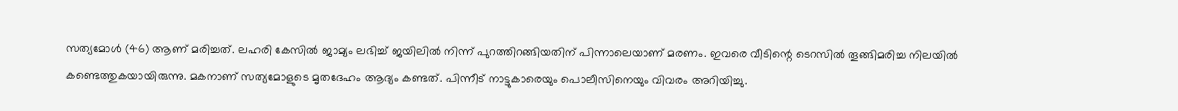സത്യമോള്‍ (46) ആണ് മരിച്ചത്. ലഹരി കേസില്‍ ജാമ്യം ലഭിച്ച് ജയിലില്‍ നിന്ന് പുറത്തിറങ്ങിയതിന് പിന്നാലെയാണ് മരണം. ഇവരെ വീടിന്റെ ടെറസില്‍ തൂങ്ങിമരിച്ച നിലയില്‍ കണ്ടെത്തുകയായിരുന്നു. മകനാണ് സത്യമോളുടെ മൃതദേഹം ആദ്യം കണ്ടത്. പിന്നീട് നാട്ടുകാരെയും പൊലീസിനെയും വിവരം അറിയിച്ചു.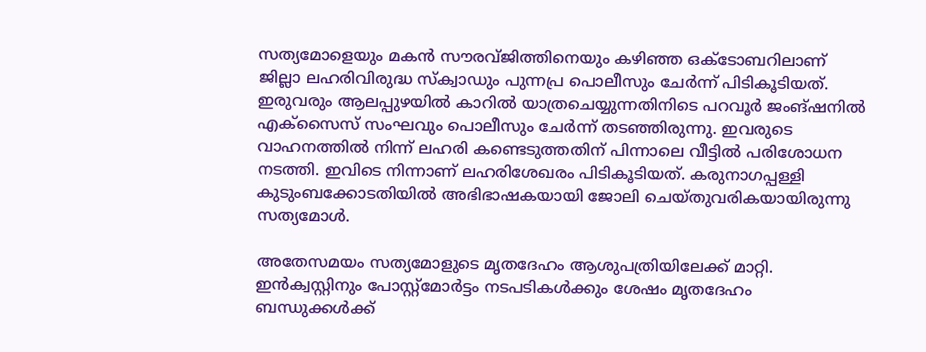സത്യമോളെയും മകന്‍ സൗരവ്ജിത്തിനെയും കഴിഞ്ഞ ഒക്ടോബറിലാണ് ജില്ലാ ലഹരിവിരുദ്ധ സ്‌ക്വാഡും പുന്നപ്ര പൊലീസും ചേര്‍ന്ന് പിടികൂടിയത്. ഇരുവരും ആലപ്പുഴയില്‍ കാറില്‍ യാത്രചെയ്യുന്നതിനിടെ പറവൂര്‍ ജംങ്ഷനില്‍ എക്‌സൈസ് സംഘവും പൊലീസും ചേര്‍ന്ന് തടഞ്ഞിരുന്നു. ഇവരുടെ വാഹനത്തില്‍ നിന്ന് ലഹരി കണ്ടെടുത്തതിന് പിന്നാലെ വീട്ടില്‍ പരിശോധന നടത്തി. ഇവിടെ നിന്നാണ് ലഹരിശേഖരം പിടികൂടിയത്. കരുനാഗപ്പള്ളി കുടുംബക്കോടതിയില്‍ അഭിഭാഷകയായി ജോലി ചെയ്തുവരികയായിരുന്നു സത്യമോള്‍.

അതേസമയം സത്യമോളുടെ മൃതദേഹം ആശുപത്രിയിലേക്ക് മാറ്റി. ഇന്‍ക്വസ്റ്റിനും പോസ്റ്റ്‌മോര്‍ട്ടം നടപടികള്‍ക്കും ശേഷം മൃതദേഹം ബന്ധുക്കള്‍ക്ക്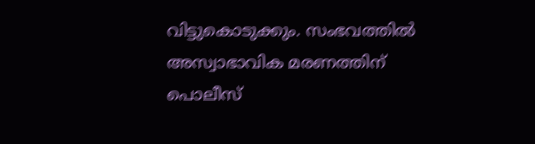വിട്ടുകൊടുക്കും. സംഭവത്തില്‍ അസ്വാഭാവിക മരണത്തിന് പൊലീസ്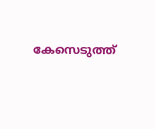കേസെടുത്ത്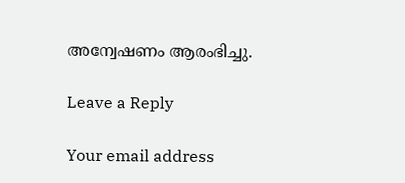അന്വേഷണം ആരംഭിച്ചു.

Leave a Reply

Your email address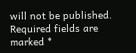will not be published. Required fields are marked *